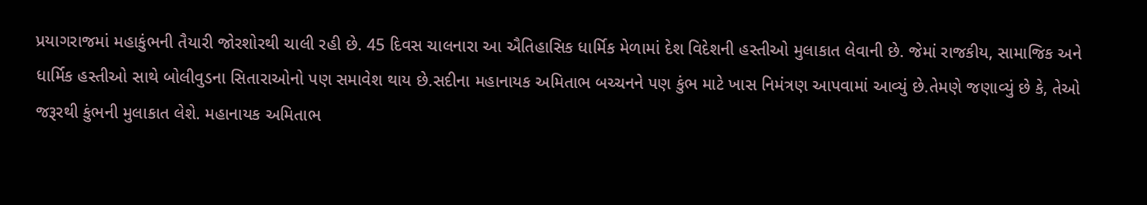પ્રયાગરાજમાં મહાકુંભની તૈયારી જોરશોરથી ચાલી રહી છે. 45 દિવસ ચાલનારા આ ઐતિહાસિક ધાર્મિક મેળામાં દેશ વિદેશની હસ્તીઓ મુલાકાત લેવાની છે. જેમાં રાજકીય, સામાજિક અને ધાર્મિક હસ્તીઓ સાથે બોલીવુડના સિતારાઓનો પણ સમાવેશ થાય છે.સદીના મહાનાયક અમિતાભ બચ્ચનને પણ કુંભ માટે ખાસ નિમંત્રણ આપવામાં આવ્યું છે.તેમણે જણાવ્યું છે કે, તેઓ જરૂરથી કુંભની મુલાકાત લેશે. મહાનાયક અમિતાભ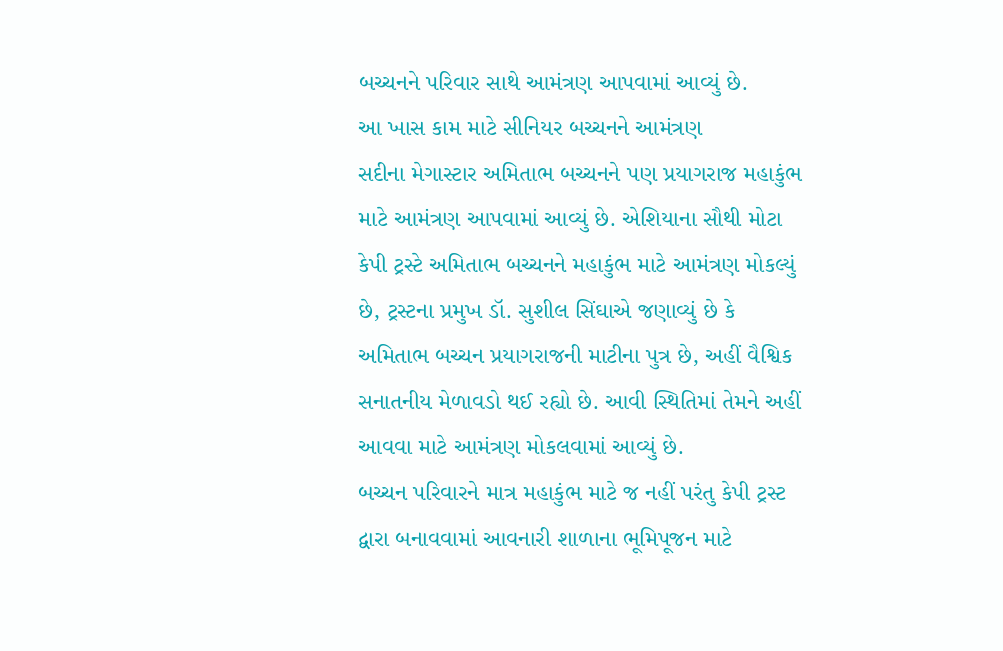બચ્ચનને પરિવાર સાથે આમંત્રણ આપવામાં આવ્યું છે.
આ ખાસ કામ માટે સીનિયર બચ્ચનને આમંત્રણ
સદીના મેગાસ્ટાર અમિતાભ બચ્ચનને પણ પ્રયાગરાજ મહાકુંભ માટે આમંત્રણ આપવામાં આવ્યું છે. એશિયાના સૌથી મોટા કેપી ટ્રસ્ટે અમિતાભ બચ્ચનને મહાકુંભ માટે આમંત્રણ મોકલ્યું છે, ટ્રસ્ટના પ્રમુખ ડૉ. સુશીલ સિંઘાએ જણાવ્યું છે કે અમિતાભ બચ્ચન પ્રયાગરાજની માટીના પુત્ર છે, અહીં વૈશ્વિક સનાતનીય મેળાવડો થઈ રહ્યો છે. આવી સ્થિતિમાં તેમને અહીં આવવા માટે આમંત્રણ મોકલવામાં આવ્યું છે.
બચ્ચન પરિવારને માત્ર મહાકુંભ માટે જ નહીં પરંતુ કેપી ટ્રસ્ટ દ્વારા બનાવવામાં આવનારી શાળાના ભૂમિપૂજન માટે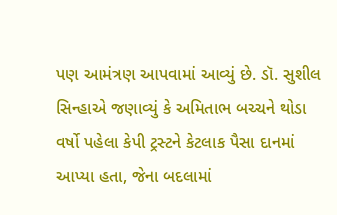પણ આમંત્રણ આપવામાં આવ્યું છે. ડૉ. સુશીલ સિન્હાએ જણાવ્યું કે અમિતાભ બચ્ચને થોડા વર્ષો પહેલા કેપી ટ્રસ્ટને કેટલાક પૈસા દાનમાં આપ્યા હતા, જેના બદલામાં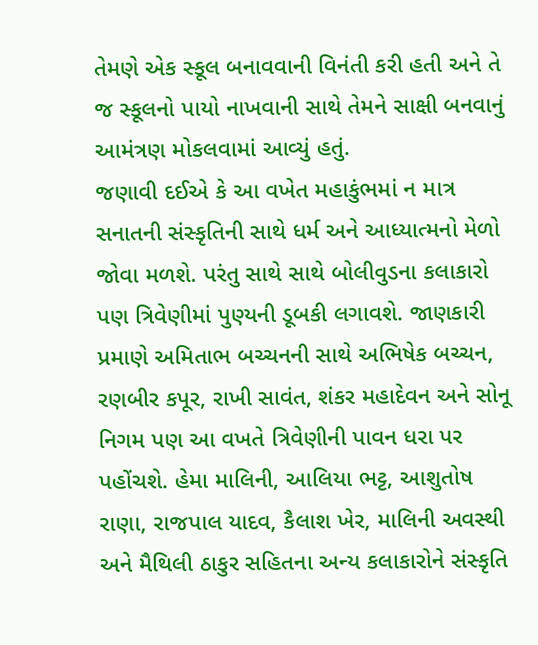તેમણે એક સ્કૂલ બનાવવાની વિનંતી કરી હતી અને તે જ સ્કૂલનો પાયો નાખવાની સાથે તેમને સાક્ષી બનવાનું આમંત્રણ મોકલવામાં આવ્યું હતું.
જણાવી દઈએ કે આ વખેત મહાકુંભમાં ન માત્ર સનાતની સંસ્કૃતિની સાથે ધર્મ અને આધ્યાત્મનો મેળો જોવા મળશે. પરંતુ સાથે સાથે બોલીવુડના કલાકારો પણ ત્રિવેણીમાં પુણ્યની ડૂબકી લગાવશે. જાણકારી પ્રમાણે અમિતાભ બચ્ચનની સાથે અભિષેક બચ્ચન, રણબીર કપૂર, રાખી સાવંત, શંકર મહાદેવન અને સોનૂ નિગમ પણ આ વખતે ત્રિવેણીની પાવન ધરા પર પહોંચશે. હેમા માલિની, આલિયા ભટ્ટ, આશુતોષ રાણા, રાજપાલ યાદવ, કૈલાશ ખેર, માલિની અવસ્થી અને મૈથિલી ઠાકુર સહિતના અન્ય કલાકારોને સંસ્કૃતિ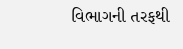વિભાગની તરફથી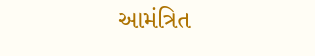આમંત્રિત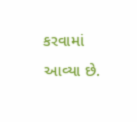કરવામાં આવ્યા છે.